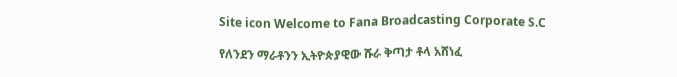Site icon Welcome to Fana Broadcasting Corporate S.C

የለንደን ማራቶንን ኢትዮጵያዊው ሹራ ቅጣታ ቶላ አሸነፈ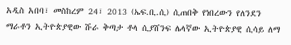አዲስ አበባ፣ መስከረም 24፣ 2013 (ኤፍ.ቢ.ሲ) ሲጠበቅ የነበረውን የለንደን ማራቶን ኢትዮጵያዊው ሹራ ቅጣታ ቶላ ሲያሸንፍ ሌላኛው ኢትዮጵያዊ ሲሳይ ለማ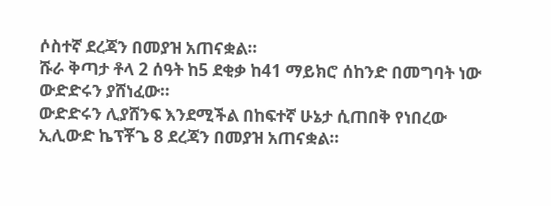ሶስተኛ ደረጃን በመያዝ አጠናቋል።
ሹራ ቅጣታ ቶላ 2 ሰዓት ከ5 ደቂቃ ከ41 ማይክሮ ሰከንድ በመግባት ነው ውድድሩን ያሸነፈው።
ውድድሩን ሊያሸንፍ እንደሚችል በከፍተኛ ሁኔታ ሲጠበቅ የነበረው ኢሊውድ ኬፕቾጌ 8 ደረጃን በመያዝ አጠናቋል።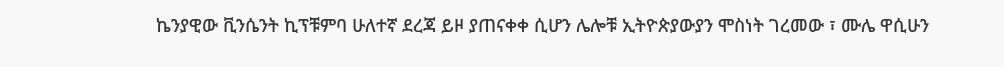ኬንያዊው ቪንሴንት ኪፕቹምባ ሁለተኛ ደረጃ ይዞ ያጠናቀቀ ሲሆን ሌሎቹ ኢትዮጵያውያን ሞስነት ገረመው ፣ ሙሌ ዋሲሁን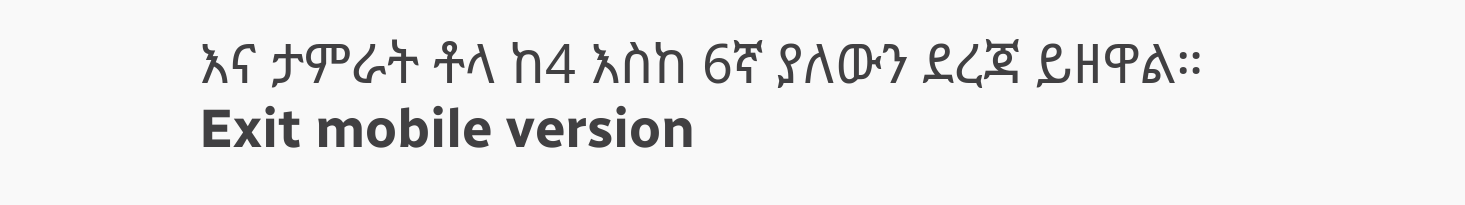እና ታምራት ቶላ ከ4 እስከ 6ኛ ያለውን ደረጃ ይዘዋል።
Exit mobile version